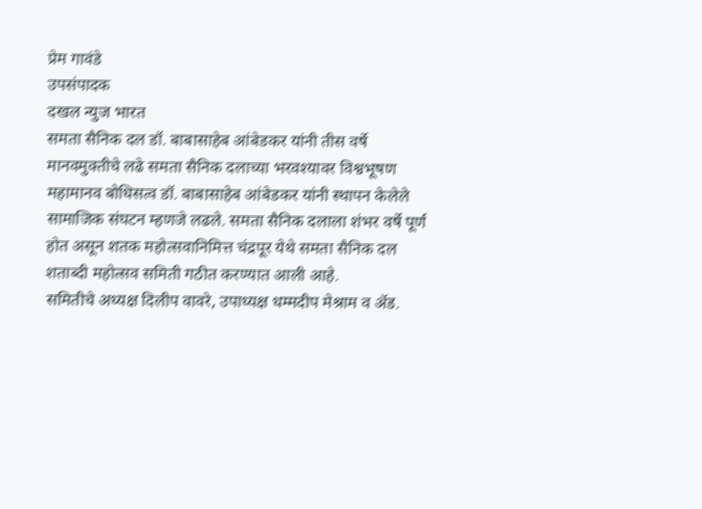प्रेम गावंडे
उपसंपादक
दखल न्युज भारत
समता सैनिक दल डॉ. बाबासाहेब आंबेडकर यांनी तीस वर्षे मानवमुक्तीचे लढे समता सैनिक दलाच्या भरवश्यावर विश्वभूषण महामानव बोधिसत्व डॉ. बाबासाहेब आंबेडकर यांनी स्थापन केलेले सामाजिक संघटन म्हणजे लढले. समता सैनिक दलाला शंभर वर्षे पूर्ण होत असून शतक महोत्सवानिमित्त चंद्रपूर येथे समता सैनिक दल शताब्दी महोत्सव समिती गठीत करण्यात आली आहे.
समितीचे अध्यक्ष दिलीप वावरे, उपाध्यक्ष धम्मदीप मेश्राम व ॲड.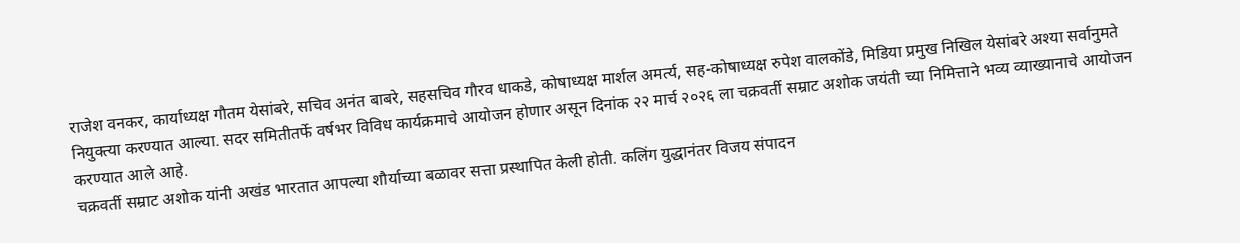राजेश वनकर, कार्याध्यक्ष गौतम येसांबरे, सचिव अनंत बाबरे, सहसचिव गौरव धाकडे, कोषाध्यक्ष मार्शल अमर्त्य, सह-कोषाध्यक्ष रुपेश वालकोंडे, मिडिया प्रमुख निखिल येसांबरे अश्या सर्वानुमते नियुक्त्या करण्यात आल्या. सदर समितीतर्फे वर्षभर विविध कार्यक्रमाचे आयोजन होणार असून दिनांक २२ मार्च २०२६ ला चक्रवर्ती सम्राट अशोक जयंती च्या निमित्ताने भव्य व्याख्यानाचे आयोजन करण्यात आले आहे.
चक्रवर्ती सम्राट अशोक यांनी अखंड भारतात आपल्या शौर्याच्या बळावर सत्ता प्रस्थापित केली होती. कलिंग युद्धानंतर विजय संपादन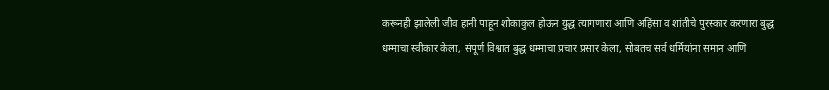करूनही झालेली जीव हानी पाहून शोकाकुल होऊन युद्ध त्यागणारा आणि अहिंसा व शांतीचे पुरस्कार करणारा बुद्ध धम्माचा स्वीकार केला, संपूर्ण विश्वात बुद्ध धम्माचा प्रचार प्रसार केला, सोबतच सर्व धर्मियांना समान आणि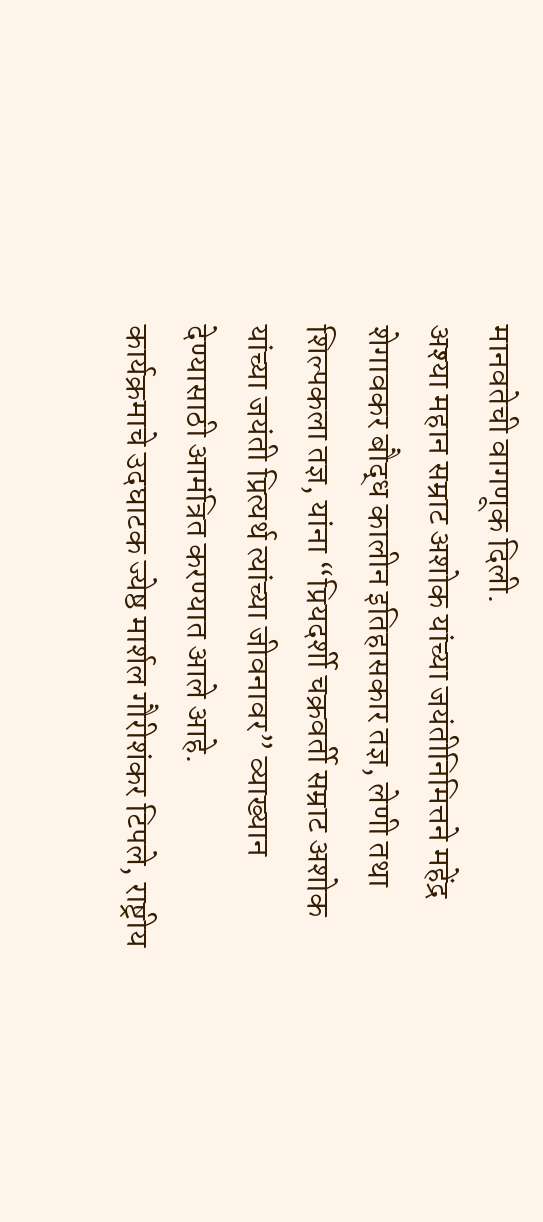मानवतेची वागणूक दिली.
अश्या महान सम्राट अशोक यांच्या जयंतीनिमित्तने महेंद्र शेगावकर बौद्ध कालीन इतिहासकार तज्ञ, लेणी तथा शिल्पकला तज्ञ, यांना “प्रियदर्शी चक्रवर्ती सम्राट अशोक यांच्या जयंती प्रित्यर्थ त्यांच्या जीवनावर” व्याख्यान देण्यासाठी आमंत्रित करण्यात आले आहे.
कार्यक्रमाचे उदघाटक ज्येष्ठ मार्शल गौरीशंकर टिपले, राष्ट्रीय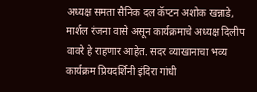अध्यक्ष समता सैनिक दल कॅप्टन अशोक खन्नाडे, मार्शल रंजना वासे असून कार्यक्रमाचे अध्यक्ष दिलीप वावरे हे राहणार आहेत. सदर व्याखानाचा भव्य कार्यक्रम प्रियदर्शिनी इंदिरा गांधी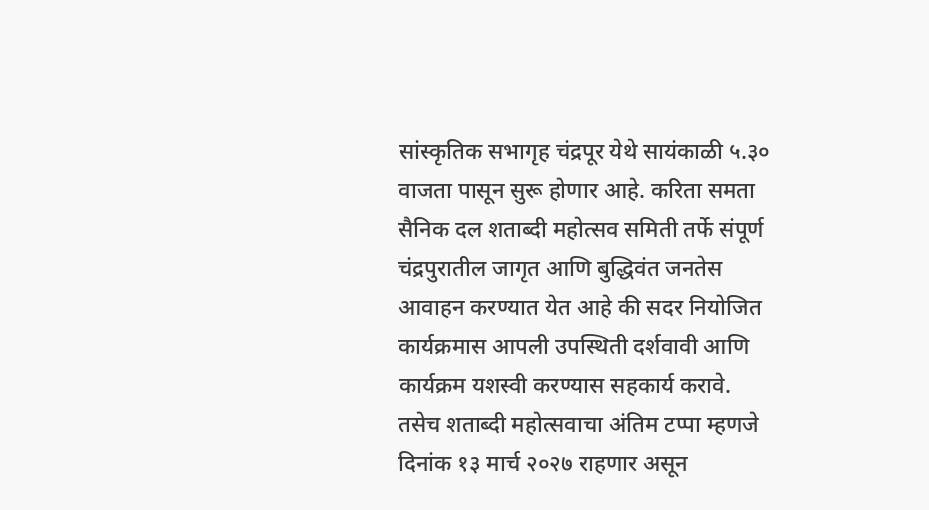सांस्कृतिक सभागृह चंद्रपूर येथे सायंकाळी ५.३० वाजता पासून सुरू होणार आहे. करिता समता सैनिक दल शताब्दी महोत्सव समिती तर्फे संपूर्ण चंद्रपुरातील जागृत आणि बुद्धिवंत जनतेस आवाहन करण्यात येत आहे की सदर नियोजित कार्यक्रमास आपली उपस्थिती दर्शवावी आणि कार्यक्रम यशस्वी करण्यास सहकार्य करावे.
तसेच शताब्दी महोत्सवाचा अंतिम टप्पा म्हणजे दिनांक १३ मार्च २०२७ राहणार असून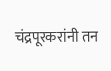चंद्रपूरकरांनी तन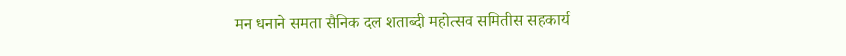मन धनाने समता सैनिक दल शताब्दी महोत्सव समितीस सहकार्य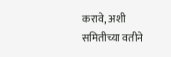करावे, अशी समितीच्या वतीने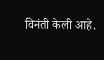विनंती केली आहे.